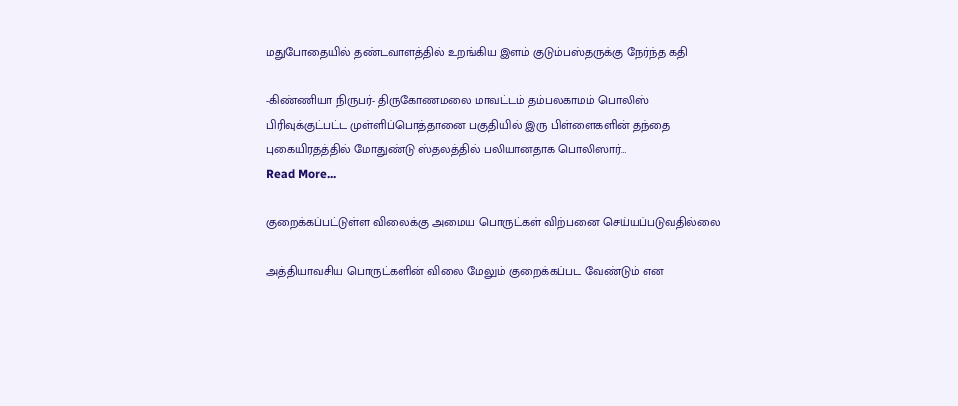மதுபோதையில் தண்டவாளத்தில் உறங்கிய இளம் குடும்பஸ்தருக்கு நேர்ந்த கதி

-கிண்ணியா நிருபர்- திருகோணமலை மாவட்டம் தம்பலகாமம் பொலிஸ் பிரிவுக்குட்பட்ட முள்ளிப்பொத்தானை பகுதியில் இரு பிள்ளைகளின் தந்தை புகையிரதத்தில் மோதுண்டு ஸ்தலத்தில் பலியானதாக பொலிஸார்…
Read More...

குறைக்கப்பட்டுள்ள விலைக்கு அமைய பொருட்கள் விற்பனை செய்யப்படுவதில்லை

அத்தியாவசிய பொருட்களின் விலை மேலும் குறைக்கப்பட வேண்டும் என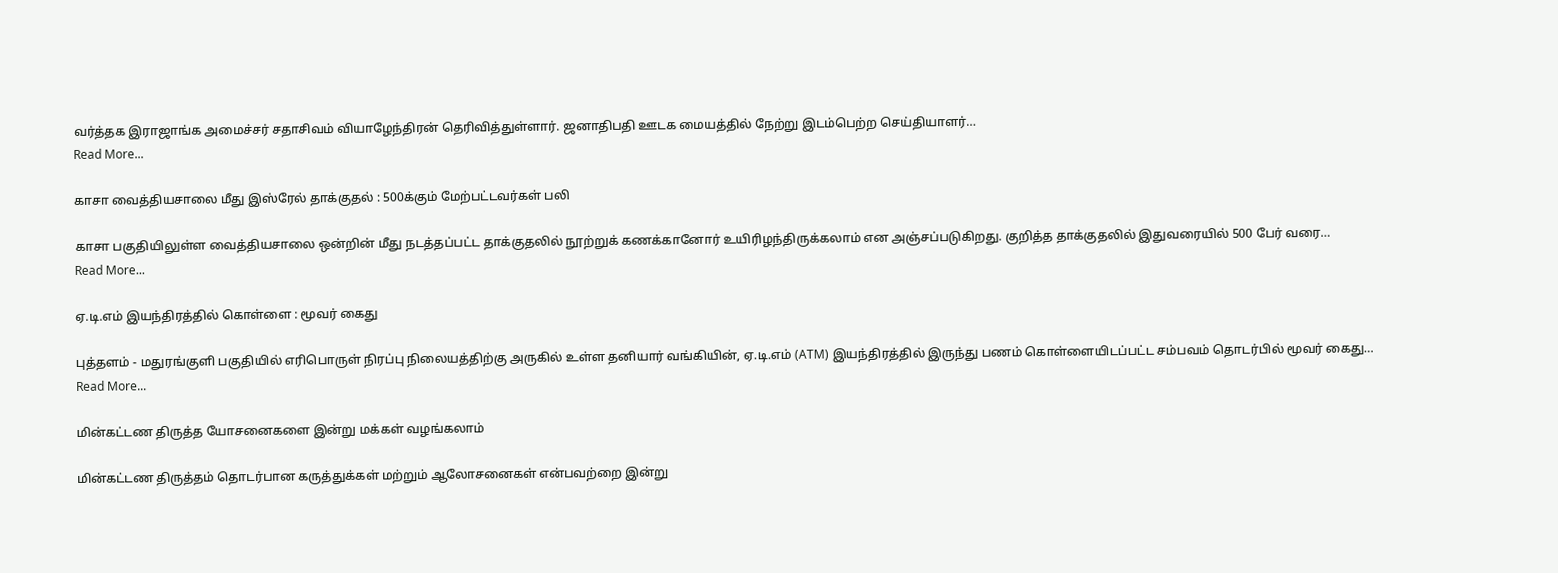வர்த்தக இராஜாங்க அமைச்சர் சதாசிவம் வியாழேந்திரன் தெரிவித்துள்ளார். ஜனாதிபதி ஊடக மையத்தில் நேற்று இடம்பெற்ற செய்தியாளர்…
Read More...

காசா வைத்தியசாலை மீது இஸ்ரேல் தாக்குதல் : 500க்கும் மேற்பட்டவர்கள் பலி

காசா பகுதியிலுள்ள வைத்தியசாலை ஒன்றின் மீது நடத்தப்பட்ட தாக்குதலில் நூற்றுக் கணக்கானோர் உயிரிழந்திருக்கலாம் என அஞ்சப்படுகிறது. குறித்த தாக்குதலில் இதுவரையில் 500 பேர் வரை…
Read More...

ஏ.டி.எம் இயந்திரத்தில் கொள்ளை : மூவர் கைது

புத்தளம் - மதுரங்குளி பகுதியில் எரிபொருள் நிரப்பு நிலையத்திற்கு அருகில் உள்ள தனியார் வங்கியின், ஏ.டி.எம் (ATM) இயந்திரத்தில் இருந்து பணம் கொள்ளையிடப்பட்ட சம்பவம் தொடர்பில் மூவர் கைது…
Read More...

மின்கட்டண திருத்த யோசனைகளை இன்று மக்கள் வழங்கலாம்

மின்கட்டண திருத்தம் தொடர்பான கருத்துக்கள் மற்றும் ஆலோசனைகள் என்பவற்றை இன்று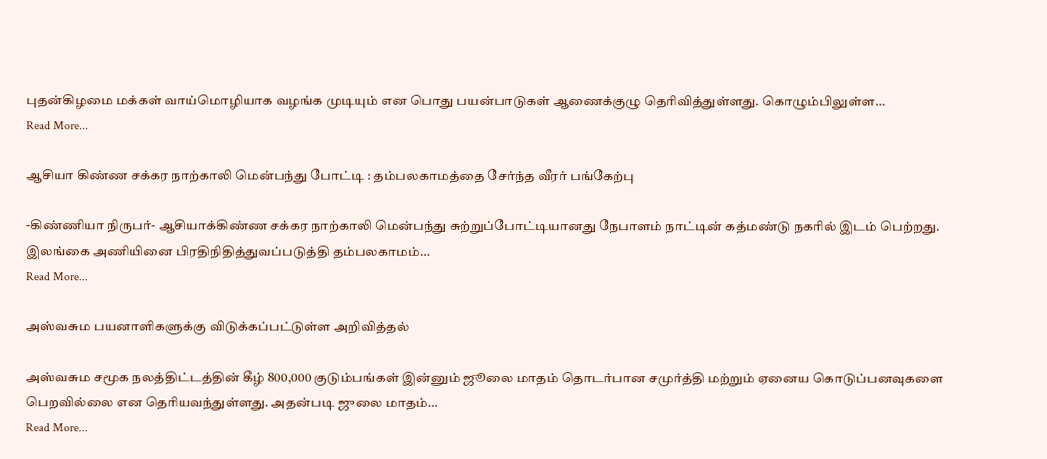புதன்கிழமை மக்கள் வாய்மொழியாக வழங்க முடியும் என பொது பயன்பாடுகள் ஆணைக்குழு தெரிவித்துள்ளது. கொழும்பிலுள்ள…
Read More...

ஆசியா கிண்ண சக்கர நாற்காலி மென்பந்து போட்டி : தம்பலகாமத்தை சேர்ந்த வீரர் பங்கேற்பு

-கிண்ணியா நிருபர்- ஆசியாக்கிண்ண சக்கர நாற்காலி மென்பந்து சுற்றுப்போட்டியானது நேபாளம் நாட்டின் கத்மண்டு நகரில் இடம் பெற்றது. இலங்கை அணியினை பிரதிநிதித்துவப்படுத்தி தம்பலகாமம்…
Read More...

அஸ்வசும பயனாளிகளுக்கு விடுக்கப்பட்டுள்ள அறிவித்தல்

அஸ்வசும சமூக நலத்திட்டத்தின் கீழ் 800,000 குடும்பங்கள் இன்னும் ஜூலை மாதம் தொடர்பான சமுர்த்தி மற்றும் ஏனைய கொடுப்பனவுகளை பெறவில்லை என தெரியவந்துள்ளது. அதன்படி ஜுலை மாதம்…
Read More...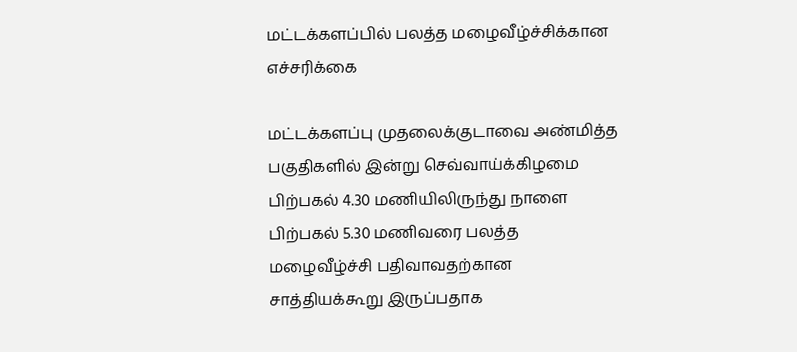மட்டக்களப்பில் பலத்த மழைவீழ்ச்சிக்கான எச்சரிக்கை

மட்டக்களப்பு முதலைக்குடாவை அண்மித்த பகுதிகளில் இன்று செவ்வாய்க்கிழமை பிற்பகல் 4.30 மணியிலிருந்து நாளை பிற்பகல் 5.30 மணிவரை பலத்த மழைவீழ்ச்சி பதிவாவதற்கான சாத்தியக்கூறு இருப்பதாக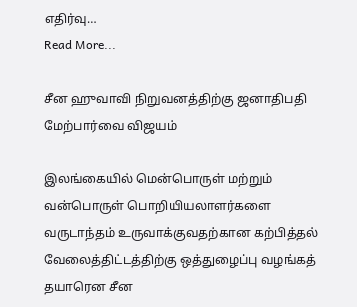எதிர்வு…
Read More...

சீன ஹுவாவி நிறுவனத்திற்கு ஜனாதிபதி மேற்பார்வை விஜயம்

இலங்கையில் மென்பொருள் மற்றும் வன்பொருள் பொறியியலாளர்களை வருடாந்தம் உருவாக்குவதற்கான கற்பித்தல் வேலைத்திட்டத்திற்கு ஒத்துழைப்பு வழங்கத் தயாரென சீன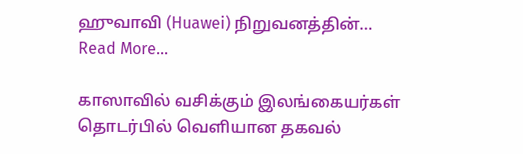ஹுவாவி (Huawei) நிறுவனத்தின்…
Read More...

காஸாவில் வசிக்கும் இலங்கையர்கள் தொடர்பில் வெளியான தகவல்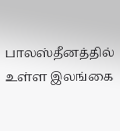பாலஸ்தீனத்தில் உள்ள இலங்கை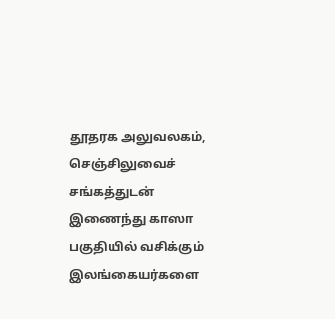தூதரக அலுவலகம், செஞ்சிலுவைச் சங்கத்துடன் இணைந்து காஸா பகுதியில் வசிக்கும் இலங்கையர்களை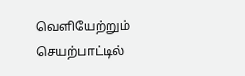வெளியேற்றும் செயற்பாட்டில்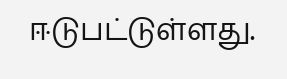ஈடுபட்டுள்ளது.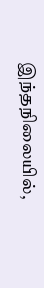இந்தநிலையில்,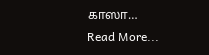காஸா…
Read More...